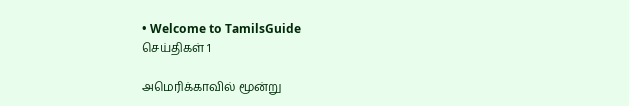• Welcome to TamilsGuide
செய்திகள் 1

அமெரிக்காவில் மூன்று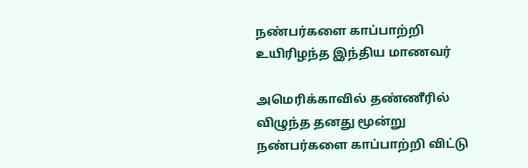நண்பர்களை காப்பாற்றி உயிரிழந்த இந்திய மாணவர்

அமெரிக்காவில் தண்ணீரில் விழுந்த தனது மூன்று நண்பர்களை காப்பாற்றி விட்டு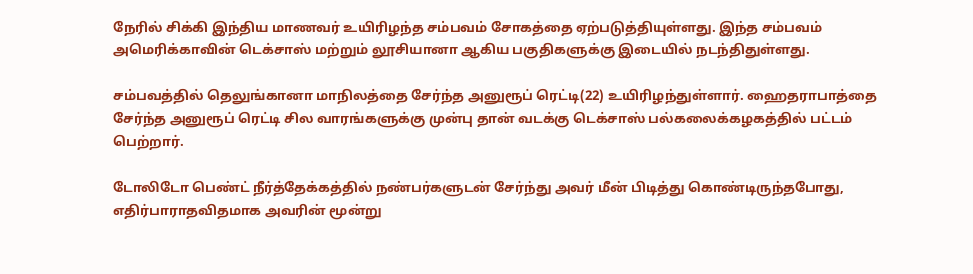நேரில் சிக்கி இந்திய மாணவர் உயிரிழந்த சம்பவம் சோகத்தை ஏற்படுத்தியுள்ளது. இந்த சம்பவம் அமெரிக்காவின் டெக்சாஸ் மற்றும் லூசியானா ஆகிய பகுதிகளுக்கு இடையில் நடந்திதுள்ளது.

சம்பவத்தில் தெலுங்கானா மாநிலத்தை சேர்ந்த அனுரூப் ரெட்டி(22) உயிரிழந்துள்ளார். ஹைதராபாத்தை சேர்ந்த அனுரூப் ரெட்டி சில வாரங்களுக்கு முன்பு தான் வடக்கு டெக்சாஸ் பல்கலைக்கழகத்தில் பட்டம் பெற்றார்.

டோலிடோ பெண்ட் நீர்த்தேக்கத்தில் நண்பர்களுடன் சேர்ந்து அவர் மீன் பிடித்து கொண்டிருந்தபோது, எதிர்பாராதவிதமாக அவரின் மூன்று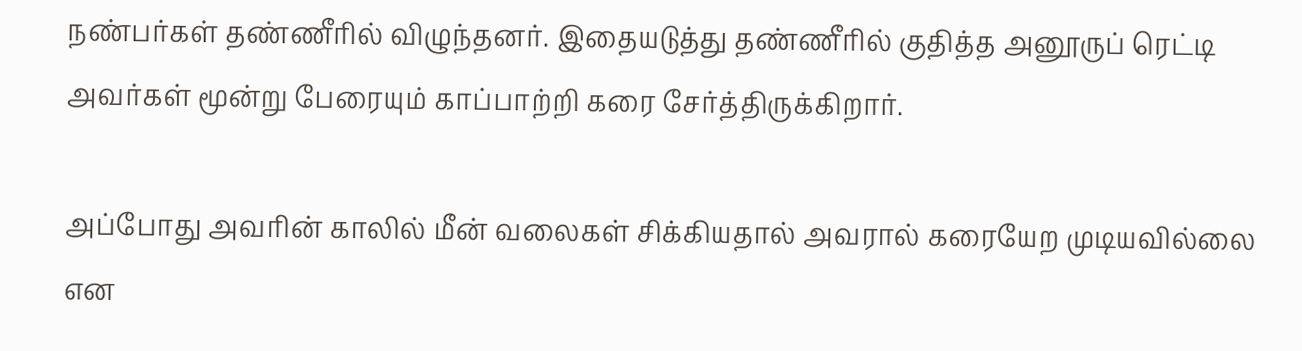நண்பர்கள் தண்ணீரில் விழுந்தனர். இதையடுத்து தண்ணீரில் குதித்த அனூருப் ரெட்டி அவர்கள் மூன்று பேரையும் காப்பாற்றி கரை சேர்த்திருக்கிறார்.

அப்போது அவரின் காலில் மீன் வலைகள் சிக்கியதால் அவரால் கரையேற முடியவில்லை என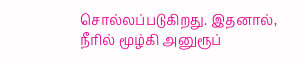சொல்லப்படுகிறது. இதனால், நீரில் மூழ்கி அனுரூப்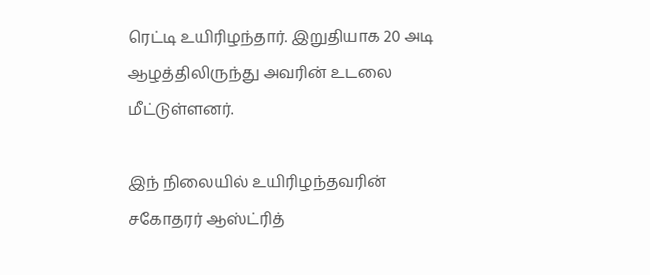ரெட்டி உயிரிழந்தார். இறுதியாக 20 அடி ஆழத்திலிருந்து அவரின் உடலை மீட்டுள்ளனர்.

இந் நிலையில் உயிரிழந்தவரின் சகோதரர் ஆஸ்ட்ரித்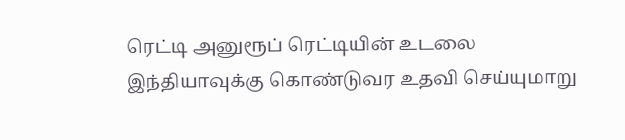ரெட்டி அனுரூப் ரெட்டியின் உடலை இந்தியாவுக்கு கொண்டுவர உதவி செய்யுமாறு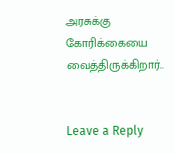அரசுக்கு கோரிக்கையை வைத்திருக்கிறார்..


Leave a Reply